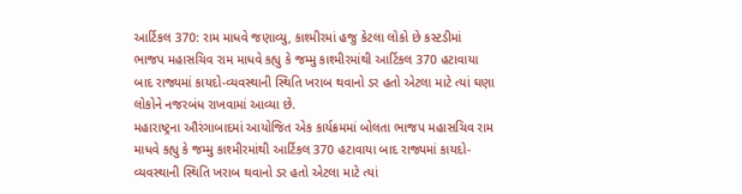આર્ટિકલ 370: રામ માધવે જણાવ્યુ, કાશ્મીરમાં હજુ કેટલા લોકો છે કસ્ટડીમાં
ભાજપ મહાસચિવ રામ માધવે કહ્યુ કે જમ્મુ કાશ્મીરમાંથી આર્ટિકલ 370 હટાવાયા બાદ રાજ્યમાં કાયદો-વ્યવસ્થાની સ્થિતિ ખરાબ થવાનો ડર હતો એટલા માટે ત્યાં ઘણા લોકોને નજરબંધ રાખવામાં આવ્યા છે.
મહારાષ્ટ્રના ઔરંગાબાદમાં આયોજિત એક કાર્યક્રમમાં બોલતા ભાજપ મહાસચિવ રામ માધવે કહ્યુ કે જમ્મુ કાશ્મીરમાંથી આર્ટિકલ 370 હટાવાયા બાદ રાજ્યમાં કાયદો-વ્યવસ્થાની સ્થિતિ ખરાબ થવાનો ડર હતો એટલા માટે ત્યાં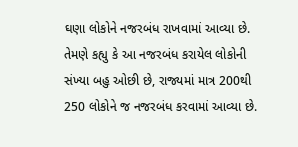ઘણા લોકોને નજરબંધ રાખવામાં આવ્યા છે. તેમણે કહ્યુ કે આ નજરબંધ કરાયેલ લોકોની સંખ્યા બહુ ઓછી છે, રાજ્યમાં માત્ર 200થી 250 લોકોને જ નજરબંધ કરવામાં આવ્યા છે.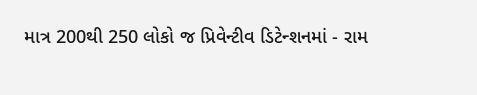માત્ર 200થી 250 લોકો જ પ્રિવેન્ટીવ ડિટેન્શનમાં - રામ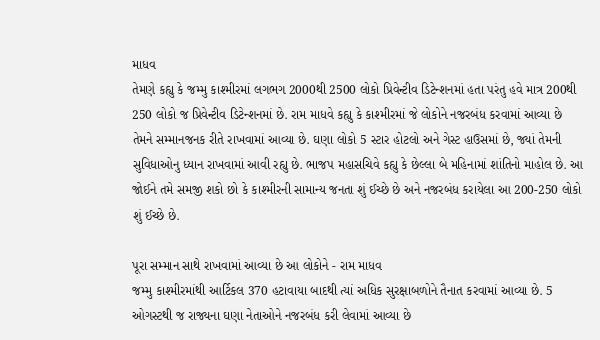માધવ
તેમણે કહ્યુ કે જમ્મુ કાશ્મીરમાં લગભગ 2000થી 2500 લોકો પ્રિવેન્ટીવ ડિટેન્શનમાં હતા પરંતુ હવે માત્ર 200થી 250 લોકો જ પ્રિવેન્ટીવ ડિટેન્શનમાં છે. રામ માધવે કહ્યુ કે કાશ્મીરમાં જે લોકોને નજરબંધ કરવામાં આવ્યા છે તેમને સમ્માનજનક રીતે રાખવામાં આવ્યા છે. ઘણા લોકો 5 સ્ટાર હોટલો અને ગેસ્ટ હાઉસમાં છે, જ્યાં તેમની સુવિધાઓનુ ધ્યાન રાખવામાં આવી રહ્યુ છે. ભાજપ મહાસચિવે કહ્યુ કે છેલ્લા બે મહિનામાં શાંતિનો માહોલ છે. આ જોઈને તમે સમજી શકો છો કે કાશ્મીરની સામાન્ય જનતા શું ઈચ્છે છે અને નજરબંધ કરાયેલા આ 200-250 લોકો શું ઈચ્છે છે.

પૂરા સમ્માન સાથે રાખવામાં આવ્યા છે આ લોકોને - રામ માધવ
જમ્મુ કાશ્મીરમાંથી આર્ટિકલ 370 હટાવાયા બાદથી ત્યાં અધિક સુરક્ષાબળોને તૈનાત કરવામાં આવ્યા છે. 5 ઓગસ્ટથી જ રાજ્યના ઘણા નેતાઓને નજરબંધ કરી લેવામાં આવ્યા છે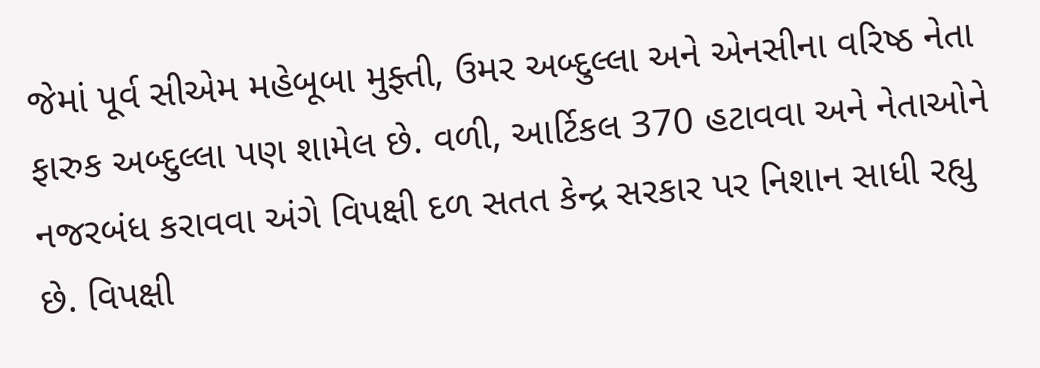જેમાં પૂર્વ સીએમ મહેબૂબા મુફ્તી, ઉમર અબ્દુલ્લા અને એનસીના વરિષ્ઠ નેતા ફારુક અબ્દુલ્લા પણ શામેલ છે. વળી, આર્ટિકલ 370 હટાવવા અને નેતાઓને નજરબંધ કરાવવા અંગે વિપક્ષી દળ સતત કેન્દ્ર સરકાર પર નિશાન સાધી રહ્યુ છે. વિપક્ષી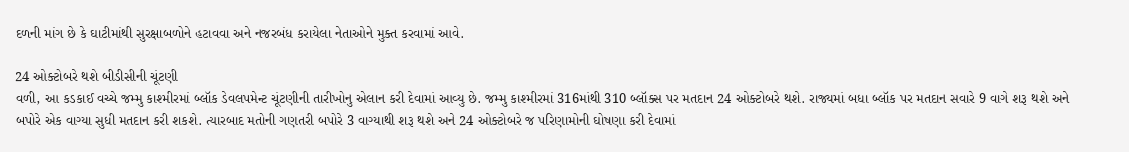દળની માંગ છે કે ઘાટીમાંથી સુરક્ષાબળોને હટાવવા અને નજરબંધ કરાયેલા નેતાઓને મુક્ત કરવામાં આવે.

24 ઓક્ટોબરે થશે બીડીસીની ચૂંટણી
વળી, આ કડકાઈ વચ્ચે જમ્મુ કાશ્મીરમાં બ્લૉક ડેવલપમેન્ટ ચૂંટણીની તારીખોનુ એલાન કરી દેવામાં આવ્યુ છે. જમ્મુ કાશ્મીરમાં 316માંથી 310 બ્લૉક્સ પર મતદાન 24 ઓક્ટોબરે થશે. રાજ્યમાં બધા બ્લૉક પર મતદાન સવારે 9 વાગે શરૂ થશે અને બપોરે એક વાગ્યા સુધી મતદાન કરી શકશે. ત્યારબાદ મતોની ગણતરી બપોરે 3 વાગ્યાથી શરૂ થશે અને 24 ઓક્ટોબરે જ પરિણામોની ઘોષણા કરી દેવામાં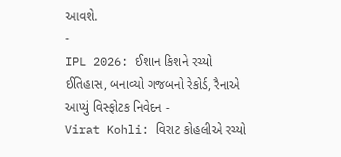આવશે.
-
IPL 2026: ઈશાન કિશને રચ્યો ઈતિહાસ, બનાવ્યો ગજબનો રેકોર્ડ, રૈનાએ આપ્યું વિસ્ફોટક નિવેદન -
Virat Kohli: વિરાટ કોહલીએ રચ્યો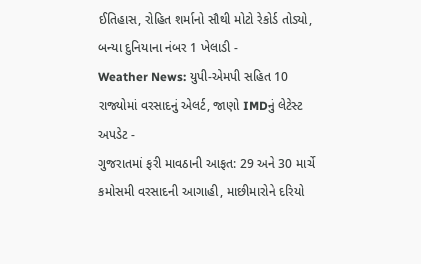ઈતિહાસ, રોહિત શર્માનો સૌથી મોટો રેકોર્ડ તોડ્યો, બન્યા દુનિયાના નંબર 1 ખેલાડી -
Weather News: યુપી-એમપી સહિત 10 રાજ્યોમાં વરસાદનું એલર્ટ, જાણો IMDનું લેટેસ્ટ અપડેટ -
ગુજરાતમાં ફરી માવઠાની આફત: 29 અને 30 માર્ચે કમોસમી વરસાદની આગાહી, માછીમારોને દરિયો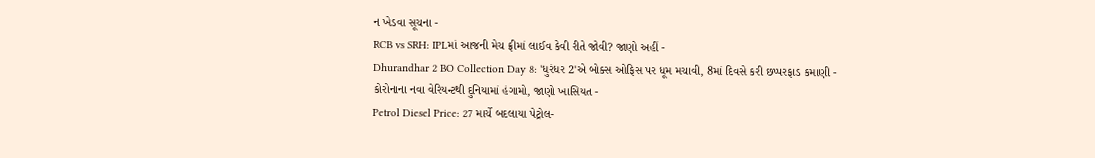ન ખેડવા સૂચના -
RCB vs SRH: IPLમાં આજની મેચ ફ્રીમાં લાઈવ કેવી રીતે જોવી? જાણો અહીં -
Dhurandhar 2 BO Collection Day 8: 'ધુરંધર 2'એ બોક્સ ઓફિસ પર ધૂમ મચાવી, 8માં દિવસે કરી છપ્પરફાડ કમાણી -
કોરોનાના નવા વેરિયન્ટથી દુનિયામાં હંગામો, જાણો ખાસિયત -
Petrol Diesel Price: 27 માર્ચે બદલાયા પેટ્રોલ-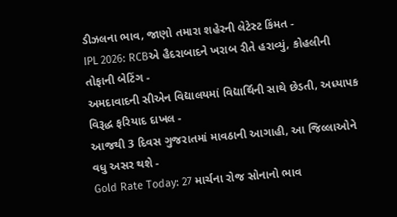ડીઝલના ભાવ, જાણો તમારા શહેરની લેટેસ્ટ કિંમત -
IPL 2026: RCBએ હૈદરાબાદને ખરાબ રીતે હરાવ્યું, કોહલીની તોફાની બેટિંગ -
અમદાવાદની સીએન વિદ્યાલયમાં વિદ્યાર્થિની સાથે છેડતી, અધ્યાપક વિરૂદ્ધ ફરિયાદ દાખલ -
આજથી 3 દિવસ ગુજરાતમાં માવઠાની આગાહી, આ જિલ્લાઓને વધુ અસર થશે -
Gold Rate Today: 27 માર્ચના રોજ સોનાનો ભાવ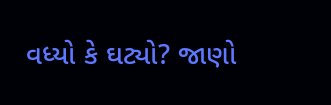વધ્યો કે ઘટ્યો? જાણો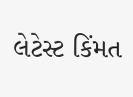લેટેસ્ટ કિંમત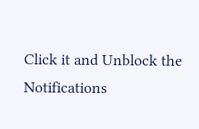Click it and Unblock the Notifications